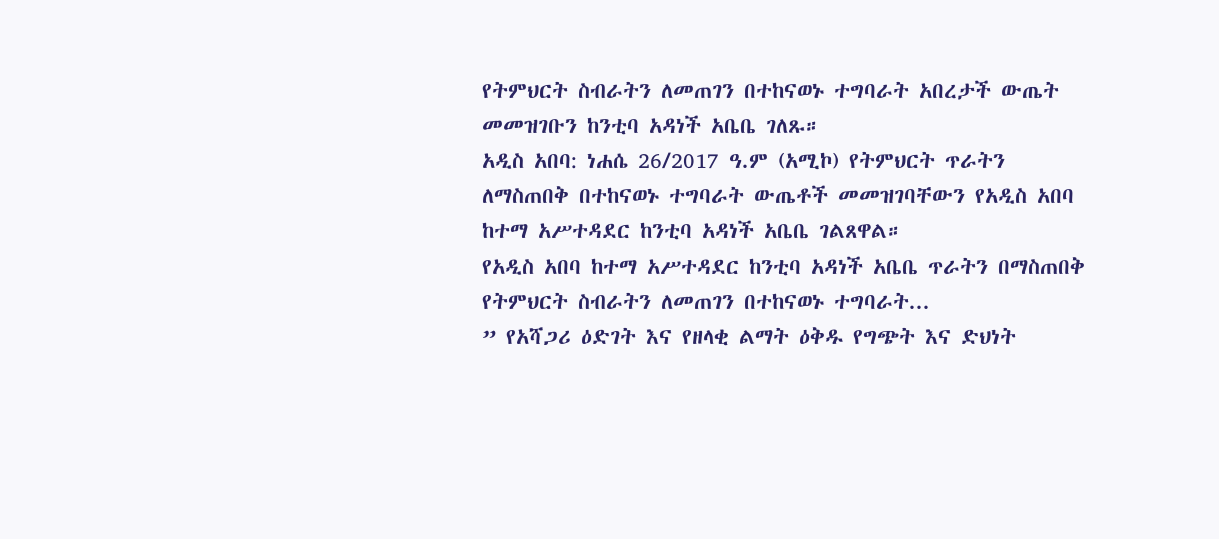የትምህርት ስብራትን ለመጠገን በተከናወኑ ተግባራት አበረታች ውጤት መመዝገቡን ከንቲባ አዳነች አቤቤ ገለጹ።
አዲስ አበባ: ነሐሴ 26/2017 ዓ.ም (አሚኮ) የትምህርት ጥራትን ለማስጠበቅ በተከናወኑ ተግባራት ውጤቶች መመዝገባቸውን የአዲስ አበባ ከተማ አሥተዳደር ከንቲባ አዳነች አቤቤ ገልጸዋል።
የአዲስ አበባ ከተማ አሥተዳደር ከንቲባ አዳነች አቤቤ ጥራትን በማስጠበቅ የትምህርት ስብራትን ለመጠገን በተከናወኑ ተግባራት...
” የአሻጋሪ ዕድገት እና የዘላቂ ልማት ዕቅዱ የግጭት እና ድህነት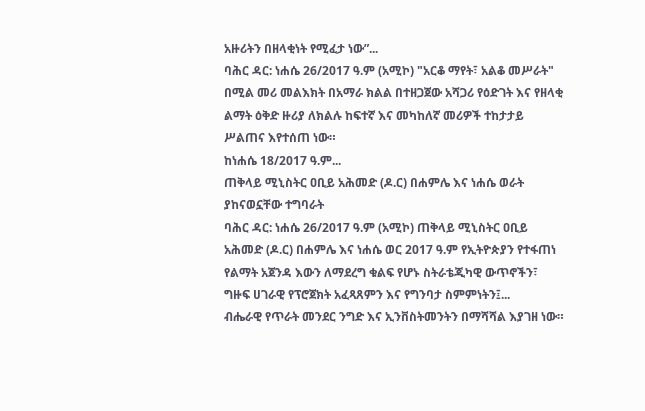አዙሪትን በዘላቂነት የሚፈታ ነው”...
ባሕር ዳር: ነሐሴ 26/2017 ዓ.ም (አሚኮ) "አርቆ ማየት፣ አልቆ መሥራት" በሚል መሪ መልእክት በአማራ ክልል በተዘጋጀው አሻጋሪ የዕድገት እና የዘላቂ ልማት ዕቅድ ዙሪያ ለክልሉ ከፍተኛ እና መካከለኛ መሪዎች ተከታታይ ሥልጠና እየተሰጠ ነው።
ከነሐሴ 18/2017 ዓ.ም...
ጠቅላይ ሚኒስትር ዐቢይ አሕመድ (ዶ.ር) በሐምሌ እና ነሐሴ ወራት ያከናወኗቸው ተግባራት
ባሕር ዳር: ነሐሴ 26/2017 ዓ.ም (አሚኮ) ጠቅላይ ሚኒስትር ዐቢይ አሕመድ (ዶ.ር) በሐምሌ እና ነሐሴ ወር 2017 ዓ.ም የኢትዮጵያን የተፋጠነ የልማት አጀንዳ እውን ለማደረግ ቁልፍ የሆኑ ስትራቴጂካዊ ውጥኖችን፣ ግዙፍ ሀገራዊ የፕሮጀክት አፈጻጸምን እና የግንባታ ስምምነትን፤...
ብሔራዊ የጥራት መንደር ንግድ እና ኢንቨስትመንትን በማሻሻል እያገዘ ነው።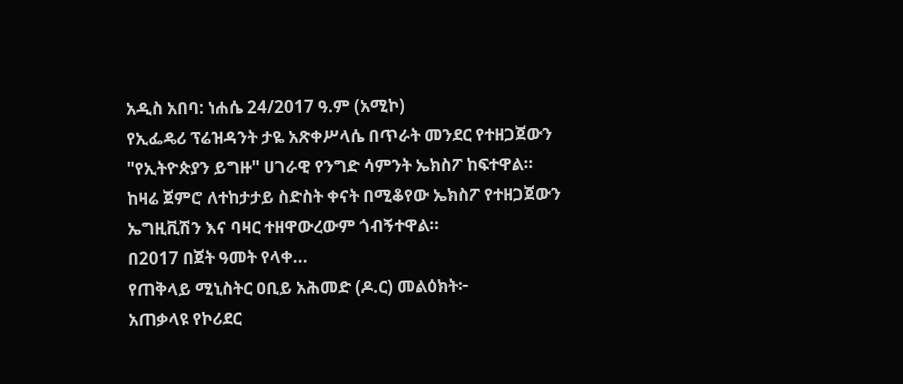አዲስ አበባ: ነሐሴ 24/2017 ዓ.ም (አሚኮ)
የኢፌዴሪ ፕሬዝዳንት ታዬ አጽቀሥላሴ በጥራት መንደር የተዘጋጀውን "የኢትዮጵያን ይግዙ" ሀገራዊ የንግድ ሳምንት ኤክስፖ ከፍተዋል።
ከዛሬ ጀምሮ ለተከታታይ ስድስት ቀናት በሚቆየው ኤክስፖ የተዘጋጀውን ኤግዚቪሽን እና ባዛር ተዘዋውረውም ጎብኝተዋል።
በ2017 በጀት ዓመት የላቀ...
የጠቅላይ ሚኒስትር ዐቢይ አሕመድ (ዶ.ር) መልዕክት፦
አጠቃላዩ የኮሪደር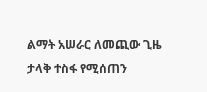ልማት አሠራር ለመጪው ጊዜ ታላቅ ተስፋ የሚሰጠን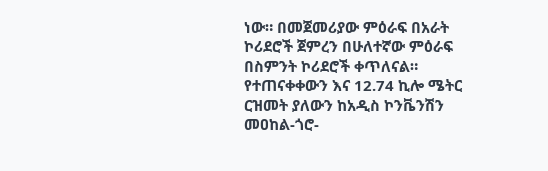ነው። በመጀመሪያው ምዕራፍ በአራት ኮሪደሮች ጀምረን በሁለተኛው ምዕራፍ በስምንት ኮሪደሮች ቀጥለናል። የተጠናቀቀውን እና 12.74 ኪሎ ሜትር ርዝመት ያለውን ከአዲስ ኮንቬንሽን መዐከል-ጎሮ-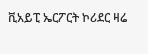ቪአይፒ ኤርፖርት ኮሪደር ዛሬ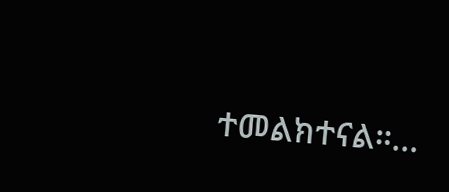ተመልክተናል።...